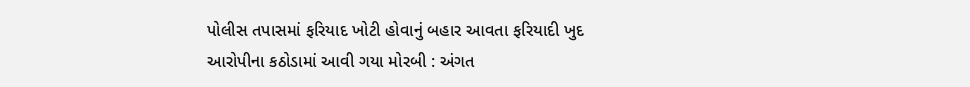પોલીસ તપાસમાં ફરિયાદ ખોટી હોવાનું બહાર આવતા ફરિયાદી ખુદ આરોપીના કઠોડામાં આવી ગયા મોરબી : અંગત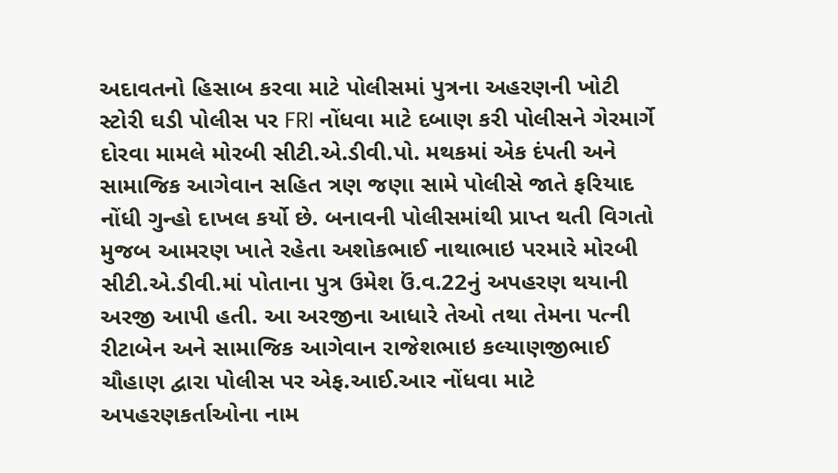અદાવતનો હિસાબ કરવા માટે પોલીસમાં પુત્રના અહરણની ખોટી સ્ટોરી ઘડી પોલીસ પર FRI નોંધવા માટે દબાણ કરી પોલીસને ગેરમાર્ગે દોરવા મામલે મોરબી સીટી.એ.ડીવી.પો. મથકમાં એક દંપતી અને સામાજિક આગેવાન સહિત ત્રણ જણા સામે પોલીસે જાતે ફરિયાદ નોંધી ગુન્હો દાખલ કર્યો છે. બનાવની પોલીસમાંથી પ્રાપ્ત થતી વિગતો મુજબ આમરણ ખાતે રહેતા અશોકભાઈ નાથાભાઇ પરમારે મોરબી સીટી.એ.ડીવી.માં પોતાના પુત્ર ઉમેશ ઉં.વ.22નું અપહરણ થયાની અરજી આપી હતી. આ અરજીના આધારે તેઓ તથા તેમના પત્ની રીટાબેન અને સામાજિક આગેવાન રાજેશભાઇ કલ્યાણજીભાઈ ચૌહાણ દ્વારા પોલીસ પર એફ.આઈ.આર નોંધવા માટે અપહરણકર્તાઓના નામ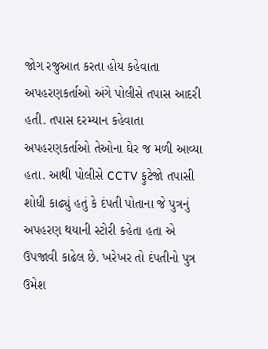જોગ રજુઆત કરતા હોય કહેવાતા અપહરણકર્તાઓ અંગે પોલીસે તપાસ આદરી હતી. તપાસ દરમ્યાન કહેવાતા અપહરણકર્તાઓ તેઓના ઘેર જ મળી આવ્યા હતા. આથી પોલીસે CCTV ફુટેજો તપાસી શોધી કાઢ્યું હતું કે દંપતી પોતાના જે પુત્રનું અપહરણ થયાની સ્ટોરી કહેતા હતા એ ઉપજાવી કાઢેલ છે. ખરેખર તો દંપતીનો પુત્ર ઉમેશ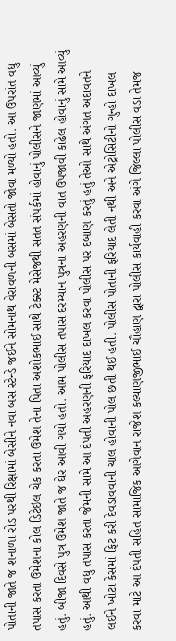પોતાની જાતે જ શનાળા રોડ પરથી રિક્ષામાં બેસીને નવા બસ સ્ટેન્ડે જઈને સોમનાથ વેરાવળની બસમાં બેસતો જોવા મળ્યો હતો. આ ઉપરાંત વધુ તપાસ કરતા ઉમેશના કોલ ડિટેઇલ ચેક કરતા ઉમેશ તેના પિતા અશોકભાઈ સાથે ટેક્સ્ટ મેસેજથી સતત સંપર્કમાં હોવાનું પોલીસને જાણમાં આવ્યું હતું. બીજા દિવસે પુત્ર ઉમેશ જાતે જ ઘેર આવી ગયો હતો. આમ પોલીસ તપાસ દરમ્યાન પુત્રના અહરણની વાત ઉપજાવી કાઢેલ હોવાનું સામે આવ્યું હતું. આથી વધુ તપાસ કરતા જેમની સામે આ દંપતી અહરણની ફરિયાદ દાખલ કરવા પોલીસ પર દબાણ કરતું હતું તેઓ સાથે અંગત અદાવતને લઈને ખોટા કેસમાં ફિટ કરી દેવડાવવાની ચાલ હોવાની પોલ છતી થઈ હતી. પોલીસ પોતાની ફરિયાદ લેતી નથી અને એટ્રોસિટીનો ગુન્હો દાખલ કરવા માટે આ દંપતી સહિત સામાજિક આગેવાન રાજેશ કલ્યાણજીભાઈ ચૌહાણ દ્વારા પોલીસ કાર્યવાહી કરવા અંગે જિલ્લા પોલીસ વડા તેમજ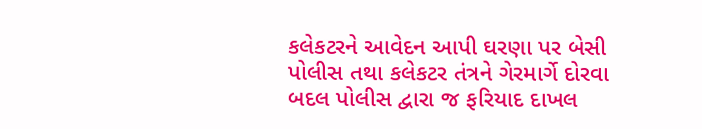કલેકટરને આવેદન આપી ઘરણા પર બેસી પોલીસ તથા કલેકટર તંત્રને ગેરમાર્ગે દોરવા બદલ પોલીસ દ્વારા જ ફરિયાદ દાખલ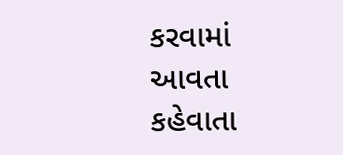કરવામાં આવતા કહેવાતા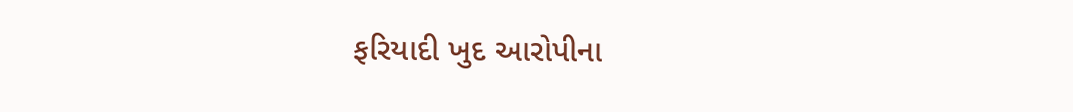ફરિયાદી ખુદ આરોપીના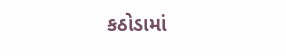કઠોડામાં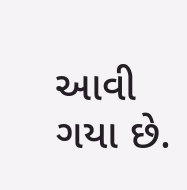આવી ગયા છે.